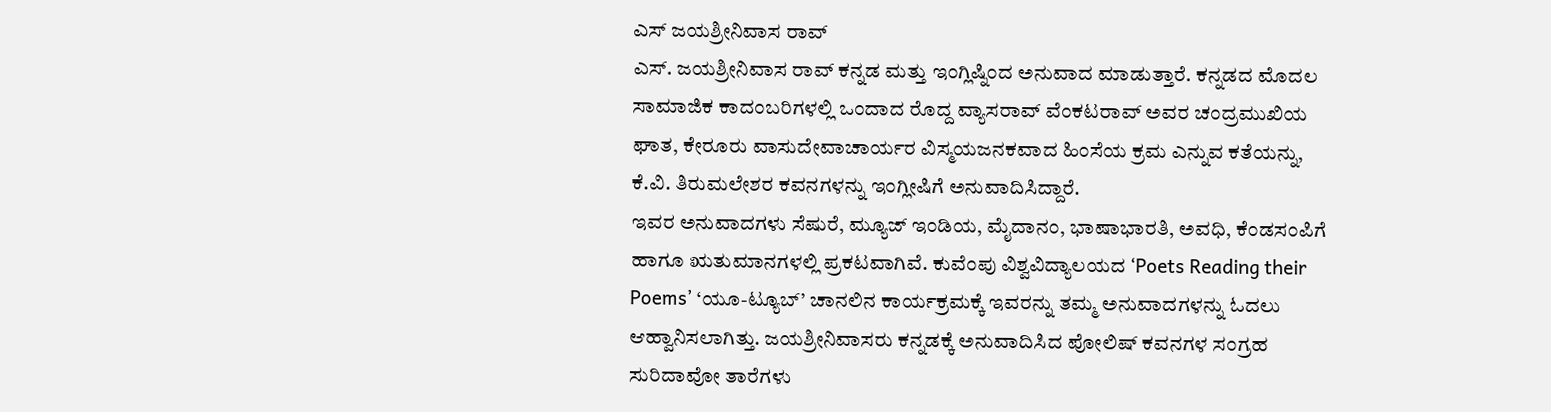ಎಸ್ ಜಯಶ್ರೀನಿವಾಸ ರಾವ್
ಎಸ್. ಜಯಶ್ರೀನಿವಾಸ ರಾವ್ ಕನ್ನಡ ಮತ್ತು ಇಂಗ್ಲಿಷ್ನಿಂದ ಅನುವಾದ ಮಾಡುತ್ತಾರೆ. ಕನ್ನಡದ ಮೊದಲ ಸಾಮಾಜಿಕ ಕಾದಂಬರಿಗಳಲ್ಲಿ ಒಂದಾದ ರೊದ್ದ ವ್ಯಾಸರಾವ್ ವೆಂಕಟರಾವ್ ಅವರ ಚಂದ್ರಮುಖಿಯ ಘಾತ, ಕೇರೂರು ವಾಸುದೇವಾಚಾರ್ಯರ ವಿಸ್ಮಯಜನಕವಾದ ಹಿಂಸೆಯ ಕ್ರಮ ಎನ್ನುವ ಕತೆಯನ್ನು, ಕೆ.ವಿ. ತಿರುಮಲೇಶರ ಕವನಗಳನ್ನು ಇಂಗ್ಲೀಷಿಗೆ ಅನುವಾದಿಸಿದ್ದಾರೆ.
ಇವರ ಅನುವಾದಗಳು ಸೆಷುರೆ, ಮ್ಯೂಜ್ ಇಂಡಿಯ, ಮೈದಾನಂ, ಭಾಷಾಭಾರತಿ, ಅವಧಿ, ಕೆಂಡಸಂಪಿಗೆ ಹಾಗೂ ಋತುಮಾನಗಳಲ್ಲಿ ಪ್ರಕಟವಾಗಿವೆ. ಕುವೆಂಪು ವಿಶ್ವವಿದ್ಯಾಲಯದ ‘Poets Reading their Poems’ ‘ಯೂ-ಟ್ಯೂಬ್’ ಚಾನಲಿನ ಕಾರ್ಯಕ್ರಮಕ್ಕೆ ಇವರನ್ನು ತಮ್ಮ ಅನುವಾದಗಳನ್ನು ಓದಲು ಆಹ್ವಾನಿಸಲಾಗಿತ್ತು. ಜಯಶ್ರೀನಿವಾಸರು ಕನ್ನಡಕ್ಕೆ ಅನುವಾದಿಸಿದ ಪೋಲಿಷ್ ಕವನಗಳ ಸಂಗ್ರಹ ಸುರಿದಾವೋ ತಾರೆಗಳು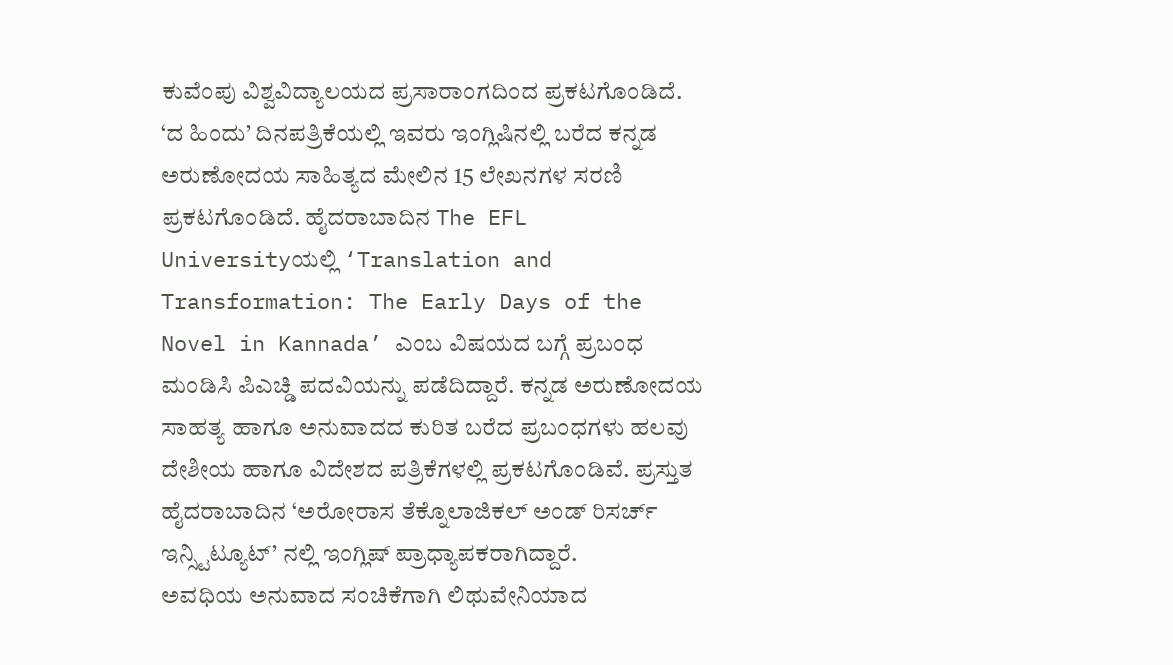ಕುವೆಂಪು ವಿಶ್ವವಿದ್ಯಾಲಯದ ಪ್ರಸಾರಾಂಗದಿಂದ ಪ್ರಕಟಗೊಂಡಿದೆ.
‘ದ ಹಿಂದು’ ದಿನಪತ್ರಿಕೆಯಲ್ಲಿ ಇವರು ಇಂಗ್ಲಿಷಿನಲ್ಲಿ ಬರೆದ ಕನ್ನಡ ಅರುಣೋದಯ ಸಾಹಿತ್ಯದ ಮೇಲಿನ 15 ಲೇಖನಗಳ ಸರಣಿ ಪ್ರಕಟಗೊಂಡಿದೆ. ಹೈದರಾಬಾದಿನ The EFL Universityಯಲ್ಲಿ ‘Translation and Transformation: The Early Days of the Novel in Kannada’ ಎಂಬ ವಿಷಯದ ಬಗ್ಗೆ ಪ್ರಬಂಧ ಮಂಡಿಸಿ ಪಿಎಚ್ಡಿ ಪದವಿಯನ್ನು ಪಡೆದಿದ್ದಾರೆ. ಕನ್ನಡ ಅರುಣೋದಯ ಸಾಹತ್ಯ ಹಾಗೂ ಅನುವಾದದ ಕುರಿತ ಬರೆದ ಪ್ರಬಂಧಗಳು ಹಲವು ದೇಶೀಯ ಹಾಗೂ ವಿದೇಶದ ಪತ್ರಿಕೆಗಳಲ್ಲಿ ಪ್ರಕಟಗೊಂಡಿವೆ. ಪ್ರಸ್ತುತ ಹೈದರಾಬಾದಿನ ‘ಅರೋರಾಸ ತೆಕ್ನೊಲಾಜಿಕಲ್ ಅಂಡ್ ರಿಸರ್ಚ್ ಇನ್ಸ್ಟಿಟ್ಯೂಟ್’ ನಲ್ಲಿ ಇಂಗ್ಲಿಷ್ ಪ್ರಾಧ್ಯಾಪಕರಾಗಿದ್ದಾರೆ.
ಅವಧಿಯ ಅನುವಾದ ಸಂಚಿಕೆಗಾಗಿ ಲಿಥುವೇನಿಯಾದ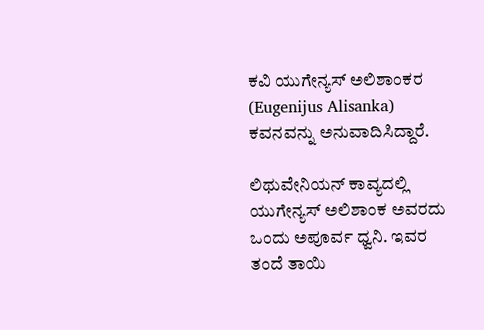ಕವಿ ಯುಗೇನ್ಯಸ್ ಅಲಿಶಾಂಕರ (Eugenijus Alisanka) ಕವನವನ್ನು ಅನುವಾದಿಸಿದ್ದಾರೆ.

ಲಿಥುವೇನಿಯನ್ ಕಾವ್ಯದಲ್ಲಿ ಯುಗೇನ್ಯಸ್ ಅಲಿಶಾಂಕ ಅವರದು ಒಂದು ಅಪೂರ್ವ ಧ್ವನಿ. ಇವರ ತಂದೆ ತಾಯಿ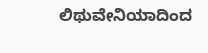ಲಿಥುವೇನಿಯಾದಿಂದ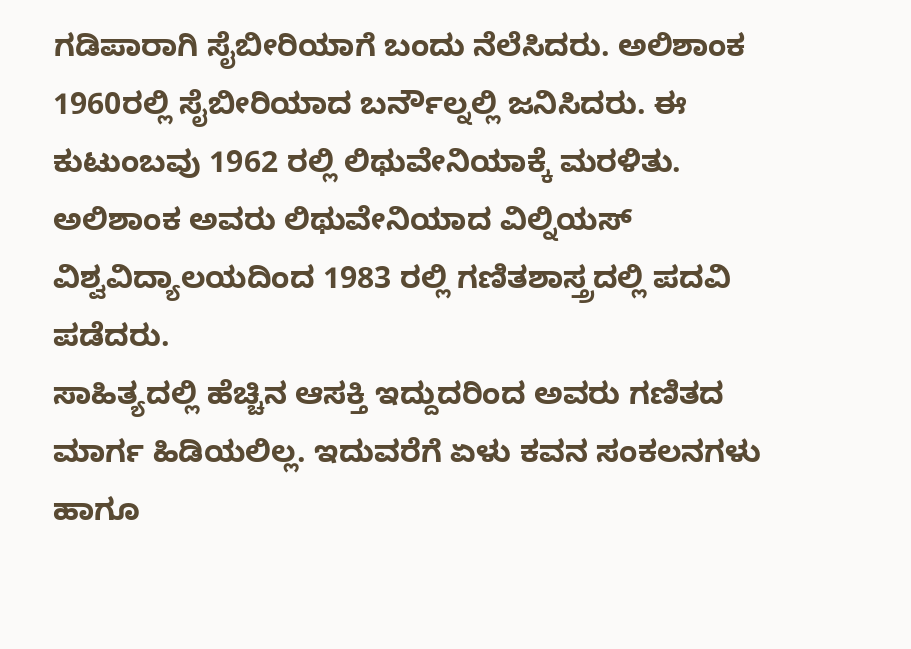ಗಡಿಪಾರಾಗಿ ಸೈಬೀರಿಯಾಗೆ ಬಂದು ನೆಲೆಸಿದರು. ಅಲಿಶಾಂಕ 1960ರಲ್ಲಿ ಸೈಬೀರಿಯಾದ ಬರ್ನೌಲ್ನಲ್ಲಿ ಜನಿಸಿದರು. ಈ ಕುಟುಂಬವು 1962 ರಲ್ಲಿ ಲಿಥುವೇನಿಯಾಕ್ಕೆ ಮರಳಿತು. ಅಲಿಶಾಂಕ ಅವರು ಲಿಥುವೇನಿಯಾದ ವಿಲ್ನಿಯಸ್ ವಿಶ್ವವಿದ್ಯಾಲಯದಿಂದ 1983 ರಲ್ಲಿ ಗಣಿತಶಾಸ್ತ್ರದಲ್ಲಿ ಪದವಿ ಪಡೆದರು.
ಸಾಹಿತ್ಯದಲ್ಲಿ ಹೆಚ್ಚಿನ ಆಸಕ್ತಿ ಇದ್ದುದರಿಂದ ಅವರು ಗಣಿತದ ಮಾರ್ಗ ಹಿಡಿಯಲಿಲ್ಲ. ಇದುವರೆಗೆ ಏಳು ಕವನ ಸಂಕಲನಗಳು ಹಾಗೂ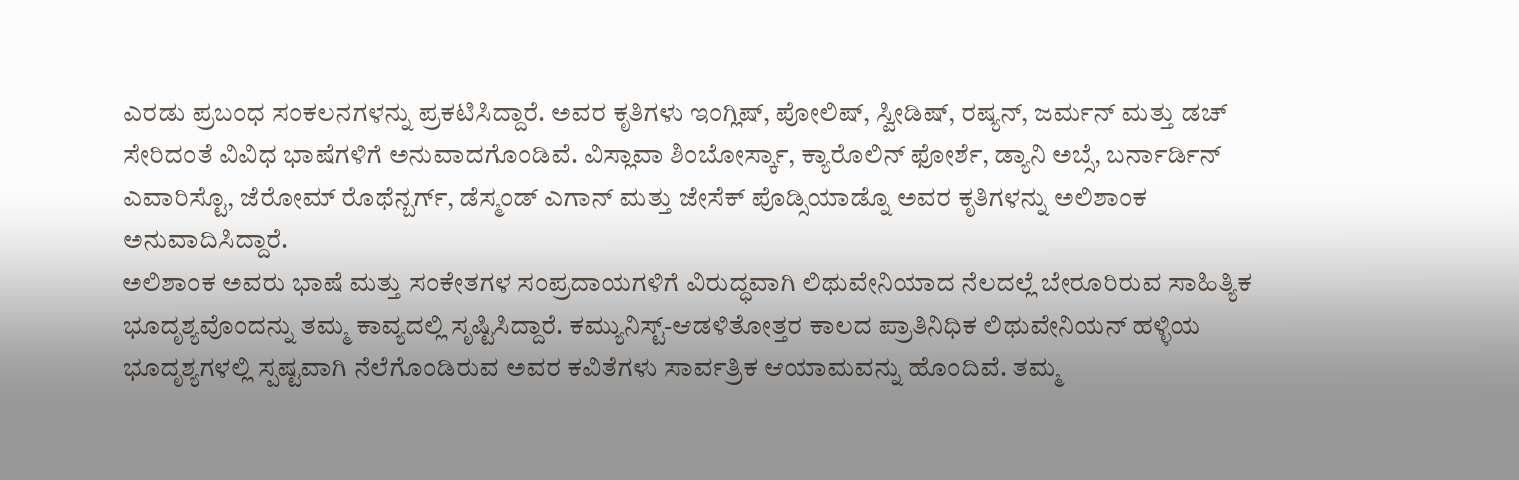ಎರಡು ಪ್ರಬಂಧ ಸಂಕಲನಗಳನ್ನು ಪ್ರಕಟಿಸಿದ್ದಾರೆ. ಅವರ ಕೃತಿಗಳು ಇಂಗ್ಲಿಷ್, ಪೋಲಿಷ್, ಸ್ವೀಡಿಷ್, ರಷ್ಯನ್, ಜರ್ಮನ್ ಮತ್ತು ಡಚ್ ಸೇರಿದಂತೆ ವಿವಿಧ ಭಾಷೆಗಳಿಗೆ ಅನುವಾದಗೊಂಡಿವೆ. ವಿಸ್ಲಾವಾ ಶಿಂಬೋರ್ಸ್ಕಾ, ಕ್ಯಾರೊಲಿನ್ ಫೋರ್ಶೆ, ಡ್ಯಾನಿ ಅಬ್ಸೆ, ಬರ್ನಾರ್ಡಿನ್ ಎವಾರಿಸ್ಟೊ, ಜೆರೋಮ್ ರೊಥೆನ್ಬರ್ಗ್, ಡೆಸ್ಮಂಡ್ ಎಗಾನ್ ಮತ್ತು ಜೇಸೆಕ್ ಪೊಡ್ಸಿಯಾಡ್ನೊ ಅವರ ಕೃತಿಗಳನ್ನು ಅಲಿಶಾಂಕ ಅನುವಾದಿಸಿದ್ದಾರೆ.
ಅಲಿಶಾಂಕ ಅವರು ಭಾಷೆ ಮತ್ತು ಸಂಕೇತಗಳ ಸಂಪ್ರದಾಯಗಳಿಗೆ ವಿರುದ್ಧವಾಗಿ ಲಿಥುವೇನಿಯಾದ ನೆಲದಲ್ಲೆ ಬೇರೂರಿರುವ ಸಾಹಿತ್ಯಿಕ ಭೂದೃಶ್ಯವೊಂದನ್ನು ತಮ್ಮ ಕಾವ್ಯದಲ್ಲಿ ಸೃಷ್ಟಿಸಿದ್ದಾರೆ. ಕಮ್ಯುನಿಸ್ಟ್-ಆಡಳಿತೋತ್ತರ ಕಾಲದ ಪ್ರಾತಿನಿಧಿಕ ಲಿಥುವೇನಿಯನ್ ಹಳ್ಳಿಯ ಭೂದೃಶ್ಯಗಳಲ್ಲಿ ಸ್ಪಷ್ಟವಾಗಿ ನೆಲೆಗೊಂಡಿರುವ ಅವರ ಕವಿತೆಗಳು ಸಾರ್ವತ್ರಿಕ ಆಯಾಮವನ್ನು ಹೊಂದಿವೆ. ತಮ್ಮ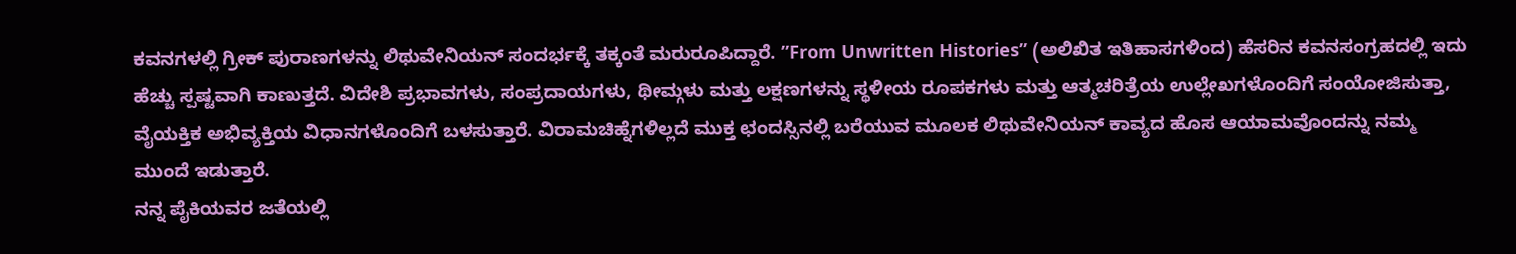ಕವನಗಳಲ್ಲಿ ಗ್ರೀಕ್ ಪುರಾಣಗಳನ್ನು ಲಿಥುವೇನಿಯನ್ ಸಂದರ್ಭಕ್ಕೆ ತಕ್ಕಂತೆ ಮರುರೂಪಿದ್ದಾರೆ. ”From Unwritten Histories” (ಅಲಿಖಿತ ಇತಿಹಾಸಗಳಿಂದ) ಹೆಸರಿನ ಕವನಸಂಗ್ರಹದಲ್ಲಿ ಇದು ಹೆಚ್ಚು ಸ್ಪಷ್ಟವಾಗಿ ಕಾಣುತ್ತದೆ. ವಿದೇಶಿ ಪ್ರಭಾವಗಳು, ಸಂಪ್ರದಾಯಗಳು, ಥೀಮ್ಗಳು ಮತ್ತು ಲಕ್ಷಣಗಳನ್ನು ಸ್ಥಳೀಯ ರೂಪಕಗಳು ಮತ್ತು ಆತ್ಮಚರಿತ್ರೆಯ ಉಲ್ಲೇಖಗಳೊಂದಿಗೆ ಸಂಯೋಜಿಸುತ್ತಾ, ವೈಯಕ್ತಿಕ ಅಭಿವ್ಯಕ್ತಿಯ ವಿಧಾನಗಳೊಂದಿಗೆ ಬಳಸುತ್ತಾರೆ. ವಿರಾಮಚಿಹ್ನೆಗಳಿಲ್ಲದೆ ಮುಕ್ತ ಛಂದಸ್ಸಿನಲ್ಲಿ ಬರೆಯುವ ಮೂಲಕ ಲಿಥುವೇನಿಯನ್ ಕಾವ್ಯದ ಹೊಸ ಆಯಾಮವೊಂದನ್ನು ನಮ್ಮ ಮುಂದೆ ಇಡುತ್ತಾರೆ.
ನನ್ನ ಪೈಕಿಯವರ ಜತೆಯಲ್ಲಿ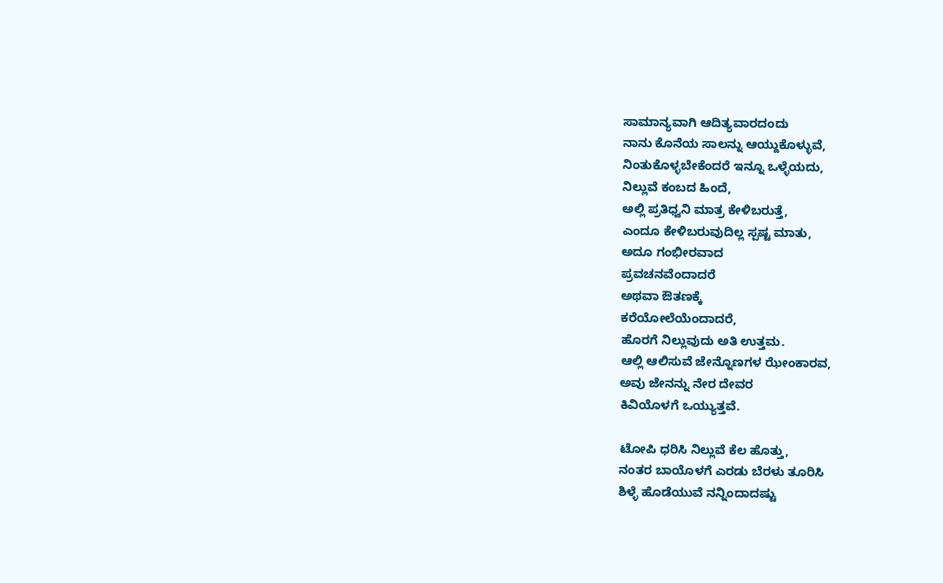ಸಾಮಾನ್ಯವಾಗಿ ಆದಿತ್ಯವಾರದಂದು
ನಾನು ಕೊನೆಯ ಸಾಲನ್ನು ಆಯ್ದುಕೊಳ್ಳುವೆ,
ನಿಂತುಕೊಳ್ಳಬೇಕೆಂದರೆ ಇನ್ನೂ ಒಳ್ಳೆಯದು,
ನಿಲ್ಲುವೆ ಕಂಬದ ಹಿಂದೆ,
ಅಲ್ಲಿ ಪ್ರತಿಧ್ವನಿ ಮಾತ್ರ ಕೇಳಿಬರುತ್ತೆ,
ಎಂದೂ ಕೇಳಿಬರುವುದಿಲ್ಲ ಸ್ಪಷ್ಟ ಮಾತು,
ಅದೂ ಗಂಭೀರವಾದ
ಪ್ರವಚನವೆಂದಾದರೆ
ಅಥವಾ ಔತಣಕ್ಕೆ
ಕರೆಯೋಲೆಯೆಂದಾದರೆ,
ಹೊರಗೆ ನಿಲ್ಲುವುದು ಅತಿ ಉತ್ತಮ.
ಆಲ್ಲಿ ಆಲಿಸುವೆ ಜೇನ್ನೊಣಗಳ ಝೇಂಕಾರವ,
ಅವು ಜೇನನ್ನು ನೇರ ದೇವರ
ಕಿವಿಯೊಳಗೆ ಒಯ್ಯುತ್ತವೆ.

ಟೋಪಿ ಧರಿಸಿ ನಿಲ್ಲುವೆ ಕೆಲ ಹೊತ್ತು,
ನಂತರ ಬಾಯೊಳಗೆ ಎರಡು ಬೆರಳು ತೂರಿಸಿ
ಶಿಳ್ಳೆ ಹೊಡೆಯುವೆ ನನ್ನಿಂದಾದಷ್ಟು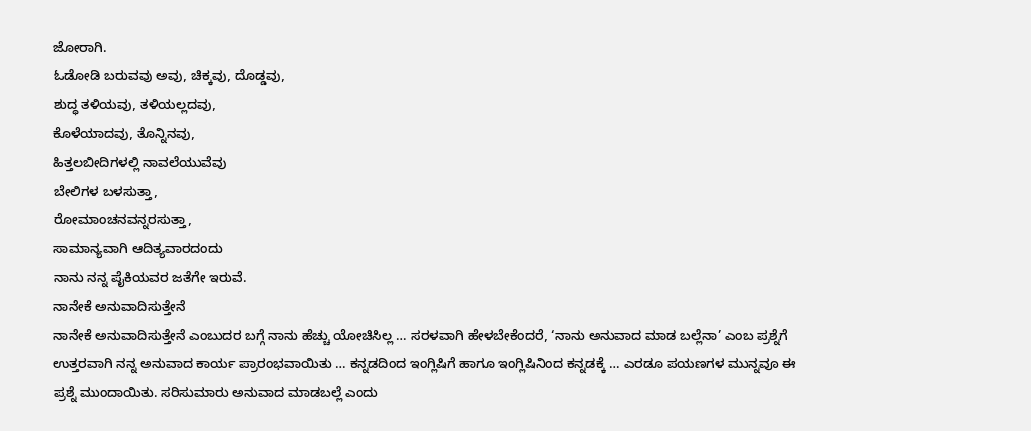ಜೋರಾಗಿ.
ಓಡೋಡಿ ಬರುವವು ಅವು, ಚಿಕ್ಕವು, ದೊಡ್ಡವು,
ಶುದ್ಧ ತಳಿಯವು, ತಳಿಯಲ್ಲದವು,
ಕೊಳೆಯಾದವು, ತೊನ್ನಿನವು,
ಹಿತ್ತಲಬೀದಿಗಳಲ್ಲಿ ನಾವಲೆಯುವೆವು
ಬೇಲಿಗಳ ಬಳಸುತ್ತಾ,
ರೋಮಾಂಚನವನ್ನರಸುತ್ತಾ,
ಸಾಮಾನ್ಯವಾಗಿ ಆದಿತ್ಯವಾರದಂದು
ನಾನು ನನ್ನ ಪೈಕಿಯವರ ಜತೆಗೇ ಇರುವೆ.
ನಾನೇಕೆ ಅನುವಾದಿಸುತ್ತೇನೆ
ನಾನೇಕೆ ಅನುವಾದಿಸುತ್ತೇನೆ ಎಂಬುದರ ಬಗ್ಗೆ ನಾನು ಹೆಚ್ಚು ಯೋಚಿಸಿಲ್ಲ … ಸರಳವಾಗಿ ಹೇಳಬೇಕೆಂದರೆ, ‘ನಾನು ಅನುವಾದ ಮಾಡ ಬಲ್ಲೆನಾ’ ಎಂಬ ಪ್ರಶ್ನೆಗೆ ಉತ್ತರವಾಗಿ ನನ್ನ ಅನುವಾದ ಕಾರ್ಯ ಪ್ರಾರಂಭವಾಯಿತು … ಕನ್ನಡದಿಂದ ಇಂಗ್ಲಿಷಿಗೆ ಹಾಗೂ ಇಂಗ್ಲಿಷಿನಿಂದ ಕನ್ನಡಕ್ಕೆ … ಎರಡೂ ಪಯಣಗಳ ಮುನ್ನವೂ ಈ ಪ್ರಶ್ನೆ ಮುಂದಾಯಿತು. ಸರಿಸುಮಾರು ಅನುವಾದ ಮಾಡಬಲ್ಲೆ ಎಂದು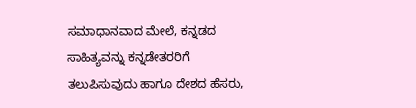ಸಮಾಧಾನವಾದ ಮೇಲೆ, ಕನ್ನಡದ ಸಾಹಿತ್ಯವನ್ನು ಕನ್ನಡೇತರರಿಗೆ ತಲುಪಿಸುವುದು ಹಾಗೂ ದೇಶದ ಹೆಸರು,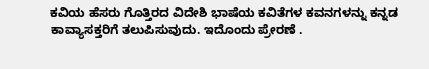ಕವಿಯ ಹೆಸರು ಗೊತ್ತಿರದ ವಿದೇಶಿ ಭಾಷೆಯ ಕವಿತೆಗಳ ಕವನಗಳನ್ನು ಕನ್ನಡ ಕಾವ್ಯಾಸಕ್ತರಿಗೆ ತಲುಪಿಸುವುದು. ಇದೊಂದು ಪ್ರೇರಣೆ .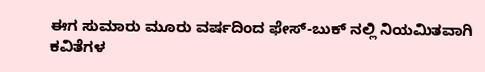ಈಗ ಸುಮಾರು ಮೂರು ವರ್ಷದಿಂದ ಫೇಸ್-ಬುಕ್ ನಲ್ಲಿ ನಿಯಮಿತವಾಗಿ ಕವಿತೆಗಳ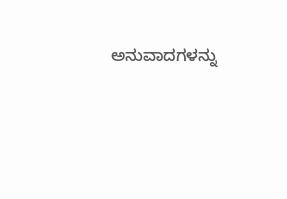ಅನುವಾದಗಳನ್ನು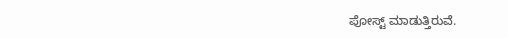ಪೋಸ್ಟ್ ಮಾಡುತ್ತಿರುವೆ.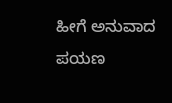ಹೀಗೆ ಅನುವಾದ ಪಯಣ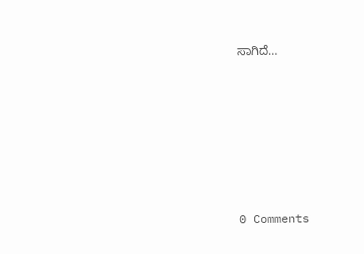ಸಾಗಿದೆ…






0 Comments